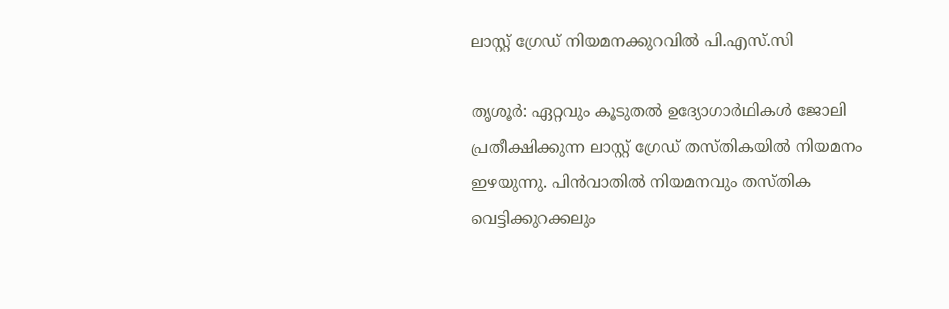ലാസ്റ്റ് ഗ്രേഡ് നിയമനക്കുറവിൽ പി.എസ്.സി

തൃശൂർ: ഏറ്റവും കൂടുതൽ ഉദ്യോഗാർഥികൾ ജോലി പ്രതീക്ഷിക്കുന്ന ലാസ്റ്റ് ഗ്രേഡ് തസ്തികയിൽ നിയമനം ഇഴയുന്നു. പിൻവാതിൽ നിയമനവും തസ്തിക വെട്ടിക്കുറക്കലും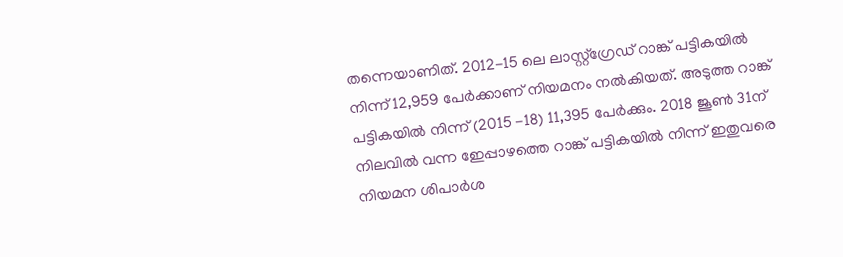തന്നെയാണിത്. 2012-15 ലെ ലാസ്റ്റ്ഗ്രേഡ് റാങ്ക് പട്ടികയിൽ നിന്ന് 12,959 പേർക്കാണ് നിയമനം നൽകിയത്. അടുത്ത റാങ്ക് പട്ടികയിൽ നിന്ന് (2015 -18) 11,395 പേർക്കും. 2018 ജൂൺ 31ന് നിലവിൽ വന്ന ഇേപ്പാഴത്തെ റാങ്ക് പട്ടികയിൽ നിന്ന് ഇതുവരെ നിയമന ശിപാർശ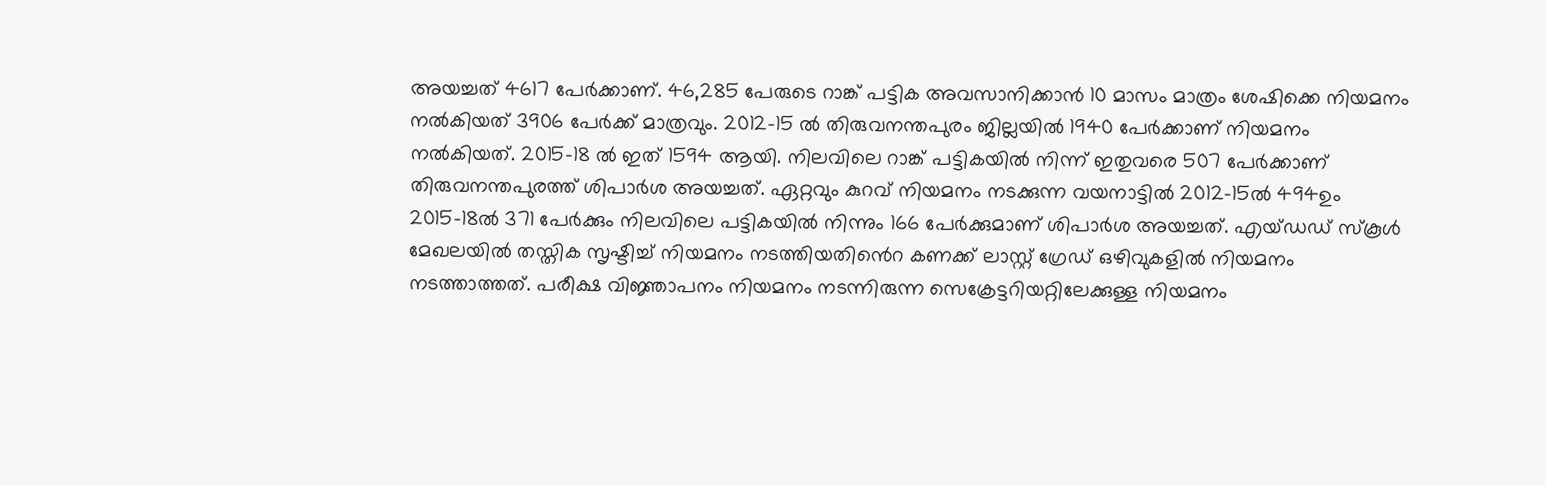അയച്ചത് 4617 പേർക്കാണ്. 46,285 പേരുടെ റാങ്ക് പട്ടിക അവസാനിക്കാൻ 10 മാസം മാത്രം ശേഷിക്കെ നിയമനം നൽകിയത് 3906 പേർക്ക് മാത്രവും. 2012-15 ൽ തിരുവനന്തപുരം ജില്ലയിൽ 1940 പേർക്കാണ് നിയമനം നൽകിയത്. 2015-18 ൽ ഇത് 1594 ആയി. നിലവിലെ റാങ്ക് പട്ടികയിൽ നിന്ന് ഇതുവരെ 507 പേർക്കാണ് തിരുവനന്തപുരത്ത് ശിപാർശ അയച്ചത്. ഏറ്റവും കുറവ് നിയമനം നടക്കുന്ന വയനാട്ടിൽ 2012-15ൽ 494ഉം 2015-18ൽ 371 പേർക്കും നിലവിലെ പട്ടികയിൽ നിന്നും 166 പേർക്കുമാണ് ശിപാർശ അയച്ചത്. എയ്ഡഡ് സ്കൂൾ മേഖലയിൽ തസ്തിക സൃഷ്ടിച്ച് നിയമനം നടത്തിയതിൻെറ കണക്ക് ലാസ്റ്റ് ഗ്രേഡ് ഒഴിവുകളിൽ നിയമനം നടത്താത്തത്. പരീക്ഷ വിജ്ഞാപനം നിയമനം നടന്നിരുന്ന സെക്രേട്ടറിയറ്റിലേക്കുള്ള നിയമനം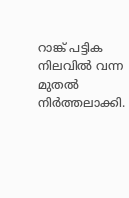റാങ്ക് പട്ടിക നിലവിൽ വന്ന മുതൽ നിർത്തലാക്കി.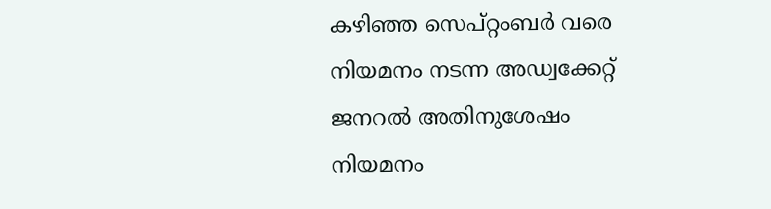കഴിഞ്ഞ സെപ്റ്റംബർ വരെ നിയമനം നടന്ന അഡ്വക്കേറ്റ് ജനറൽ അതിനുശേഷം നിയമനം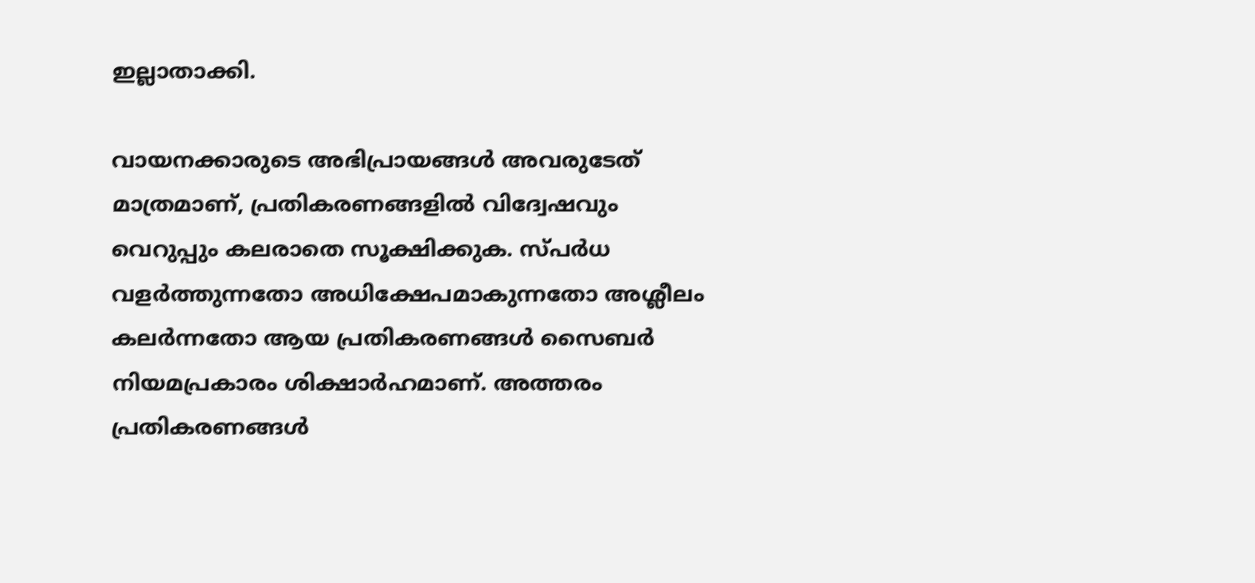ഇല്ലാതാക്കി.

വായനക്കാരുടെ അഭിപ്രായങ്ങള്‍ അവരുടേത് മാത്രമാണ്, പ്രതികരണങ്ങളിൽ വിദ്വേഷവും വെറുപ്പും കലരാതെ സൂക്ഷിക്കുക. സ്പർധ വളർത്തുന്നതോ അധിക്ഷേപമാകുന്നതോ അശ്ലീലം കലർന്നതോ ആയ പ്രതികരണങ്ങൾ സൈബർ നിയമപ്രകാരം ശിക്ഷാർഹമാണ്. അത്തരം പ്രതികരണങ്ങൾ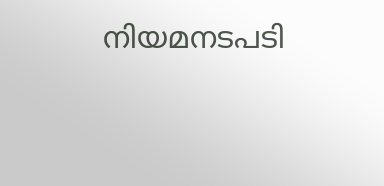നിയമനടപടി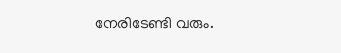നേരിടേണ്ടി വരും.